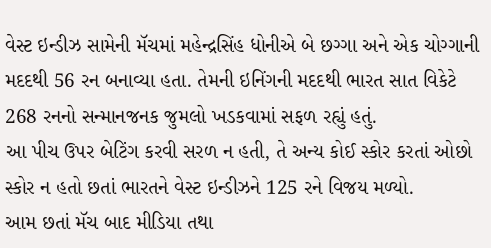વેસ્ટ ઇન્ડીઝ સામેની મૅચમાં મહેન્દ્રસિંહ ધોનીએ બે છગ્ગા અને એક ચોગ્ગાની મદદથી 56 રન બનાવ્યા હતા. તેમની ઇનિંગની મદદથી ભારત સાત વિકેટે 268 રનનો સન્માનજનક જુમલો ખડકવામાં સફળ રહ્યું હતું.
આ પીચ ઉપર બેટિંગ કરવી સરળ ન હતી, તે અન્ય કોઈ સ્કોર કરતાં ઓછો સ્કોર ન હતો છતાં ભારતને વેસ્ટ ઇન્ડીઝને 125 રને વિજય મળ્યો.
આમ છતાં મૅચ બાદ મીડિયા તથા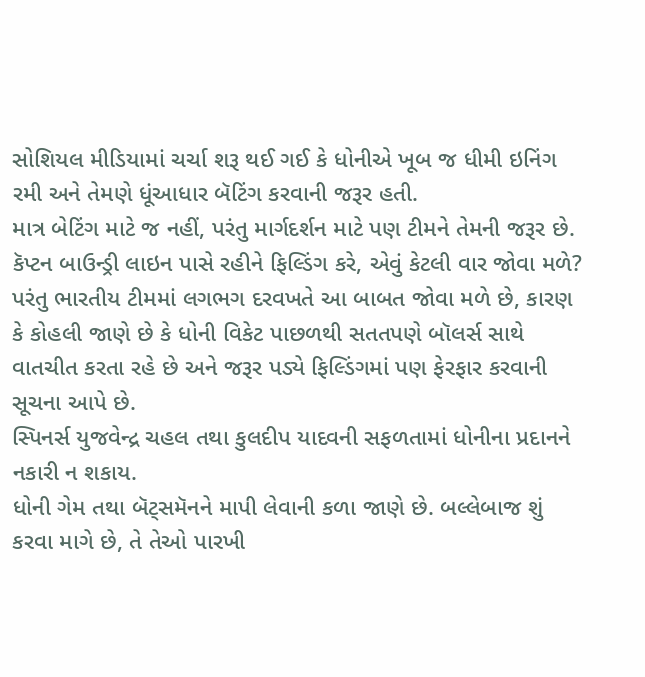સોશિયલ મીડિયામાં ચર્ચા શરૂ થઈ ગઈ કે ધોનીએ ખૂબ જ ધીમી ઇનિંગ રમી અને તેમણે ધૂંઆધાર બૅટિંગ કરવાની જરૂર હતી.
માત્ર બેટિંગ માટે જ નહીં, પરંતુ માર્ગદર્શન માટે પણ ટીમને તેમની જરૂર છે.
કૅપ્ટન બાઉન્ડ્રી લાઇન પાસે રહીને ફિલ્ડિંગ કરે, એવું કેટલી વાર જોવા મળે? પરંતુ ભારતીય ટીમમાં લગભગ દરવખતે આ બાબત જોવા મળે છે, કારણ કે કોહલી જાણે છે કે ધોની વિકેટ પાછળથી સતતપણે બૉલર્સ સાથે વાતચીત કરતા રહે છે અને જરૂર પડ્યે ફિલ્ડિંગમાં પણ ફેરફાર કરવાની સૂચના આપે છે.
સ્પિનર્સ યુજવેન્દ્ર ચહલ તથા કુલદીપ યાદવની સફળતામાં ધોનીના પ્રદાનને નકારી ન શકાય.
ધોની ગેમ તથા બૅટ્સમૅનને માપી લેવાની કળા જાણે છે. બલ્લેબાજ શું કરવા માગે છે, તે તેઓ પારખી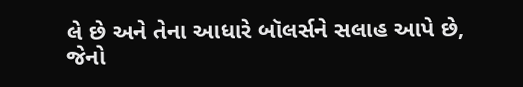લે છે અને તેના આધારે બૉલર્સને સલાહ આપે છે, જેનો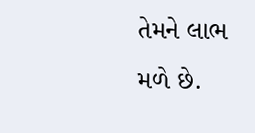તેમને લાભ મળે છે.